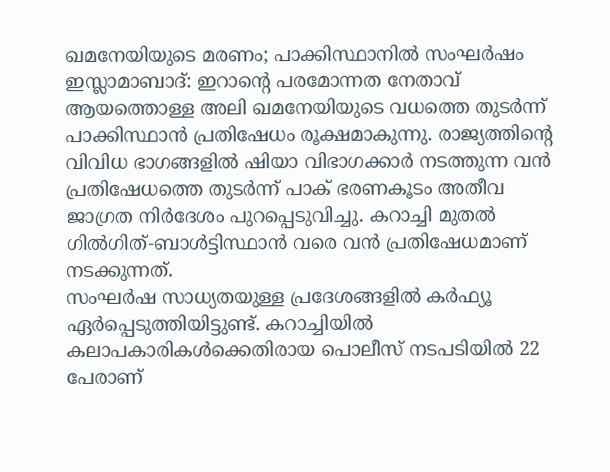ഖമനേയിയുടെ മരണം; പാക്കിസ്ഥാനിൽ സംഘർഷം
ഇസ്ലാമാബാദ്: ഇറാന്റെ പരമോന്നത നേതാവ് ആയത്തൊള്ള അലി ഖമനേയിയുടെ വധത്തെ തുടർന്ന് പാക്കിസ്ഥാൻ പ്രതിഷേധം രൂക്ഷമാകുന്നു. രാജ്യത്തിന്റെ വിവിധ ഭാഗങ്ങളിൽ ഷിയാ വിഭാഗക്കാർ നടത്തുന്ന വൻ പ്രതിഷേധത്തെ തുടർന്ന് പാക് ഭരണകൂടം അതീവ ജാഗ്രത നിർദേശം പുറപ്പെടുവിച്ചു. കറാച്ചി മുതൽ ഗിൽഗിത്-ബാൾട്ടിസ്ഥാൻ വരെ വൻ പ്രതിഷേധമാണ് നടക്കുന്നത്.
സംഘർഷ സാധ്യതയുള്ള പ്രദേശങ്ങളിൽ കർഫ്യൂ ഏർപ്പെടുത്തിയിട്ടുണ്ട്. കറാച്ചിയിൽ കലാപകാരികൾക്കെതിരായ പൊലീസ് നടപടിയിൽ 22 പേരാണ്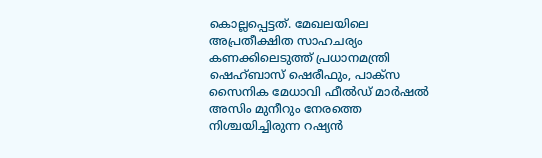കൊല്ലപ്പെട്ടത്. മേഖലയിലെ അപ്രതീക്ഷിത സാഹചര്യം കണക്കിലെടുത്ത് പ്രധാനമന്ത്രി ഷെഹ്ബാസ് ഷെരീഫും, പാക്സ സൈനിക മേധാവി ഫീൽഡ് മാർഷൽ അസിം മുനീറും നേരത്തെ നിശ്ചയിച്ചിരുന്ന റഷ്യൻ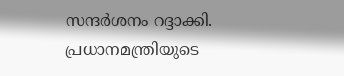സന്ദർശനം റദ്ദാക്കി.
പ്രധാനമന്ത്രിയുടെ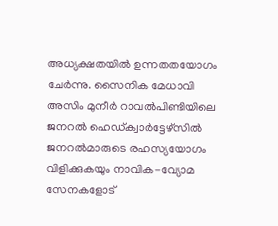അധ്യക്ഷതയിൽ ഉന്നതതയോഗം ചേർന്നു. സൈനിക മേധാവി അസിം മുനീർ റാവൽപിണ്ടിയിലെ ജനറൽ ഹെഡ്ക്വാർട്ടേഴ്സിൽ ജനറൽമാരുടെ രഹസ്യയോഗം വിളിക്കുകയും നാവിക-വ്യോമ സേനകളോട്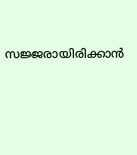സജ്ജരായിരിക്കാൻ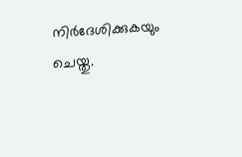നിർദേശിക്കുകയും ചെയ്തു.